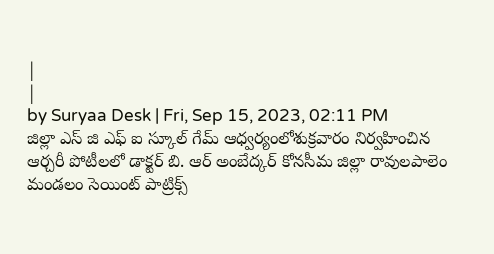|
|
by Suryaa Desk | Fri, Sep 15, 2023, 02:11 PM
జిల్లా ఎస్ జి ఎఫ్ ఐ స్కూల్ గేమ్ ఆధ్వర్యంలోశుక్రవారం నిర్వహించిన ఆర్చరీ పోటీలలో డాక్టర్ బి. ఆర్ అంబేద్కర్ కోనసీమ జిల్లా రావులపాలెం మండలం సెయింట్ పాట్రిక్స్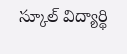స్కూల్ విద్యార్థి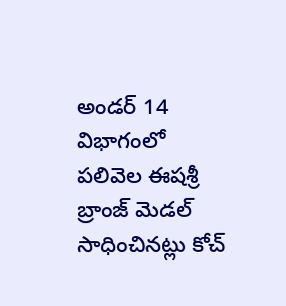అండర్ 14 విభాగంలో పలివెల ఈషశ్రీ బ్రాంజ్ మెడల్ సాధించినట్లు కోచ్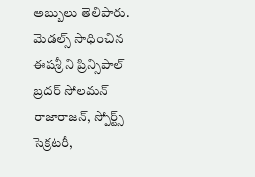అబ్బులు తెలిపారు. మెడల్స్ సాధించిన ఈషశ్రీ ని ప్రిన్సిపాల్ బ్రదర్ సోలమన్ రాజారాజన్, స్పోర్ట్స్ సెక్రటరీ,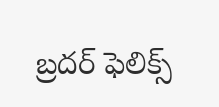బ్రదర్ ఫెలిక్స్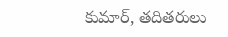కుమార్, తదితరులు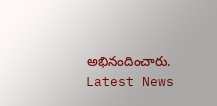అభినందించారు.
Latest News